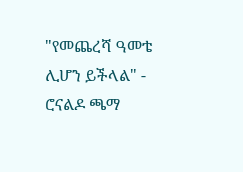"የመጨረሻ ዓመቴ ሊሆን ይችላል" - ሮናልዶ ጫማ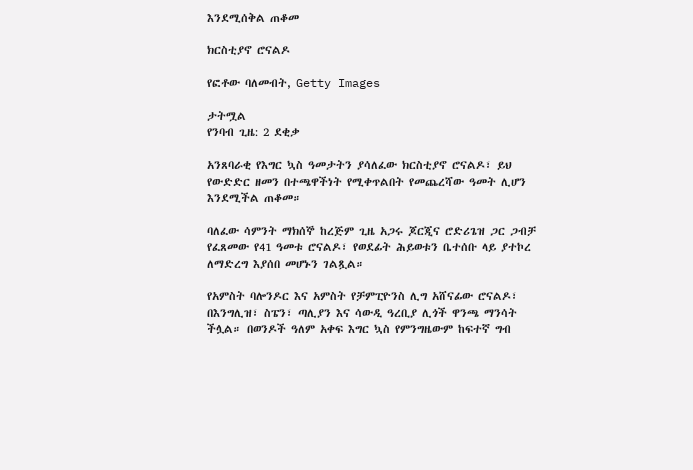እንደሚሰቅል ጠቆመ

ክርስቲያኖ ሮናልዶ

የፎቶው ባለመብት, Getty Images

ታትሟል
የንባብ ጊዜ: 2 ደቂቃ

አንጸባራቂ የእግር ኳስ ዓመታትን ያሳለፈው ክርስቲያኖ ሮናልዶ፣ ይህ የውድድር ዘመን በተጫዋችነት የሚቀጥልበት የመጨረሻው ዓመት ሊሆን እንደሚችል ጠቆመ።

ባለፈው ሳምንት ማክሰኞ ከረጅም ጊዜ አጋሩ ጆርጂና ሮድሪጌዝ ጋር ጋብቻ የፈጸመው የ41 ዓመቱ ሮናልዶ፣ የወደፊት ሕይወቱን ቤተሰቡ ላይ ያተኮረ ለማድረግ እያሰበ መሆኑን ገልጿል።

የአምስት ባሎንዶር እና አምስት የቻምፒዮንስ ሊግ አሸናፊው ሮናልዶ፣ በእንግሊዝ፣ ስፔን፣ ጣሊያን እና ሳውዲ ዓረቢያ ሊጎች ዋንጫ ማንሳት ችሏል። በወንዶች ዓለም አቀፍ እግር ኳስ የምንግዜውም ከፍተኛ ግብ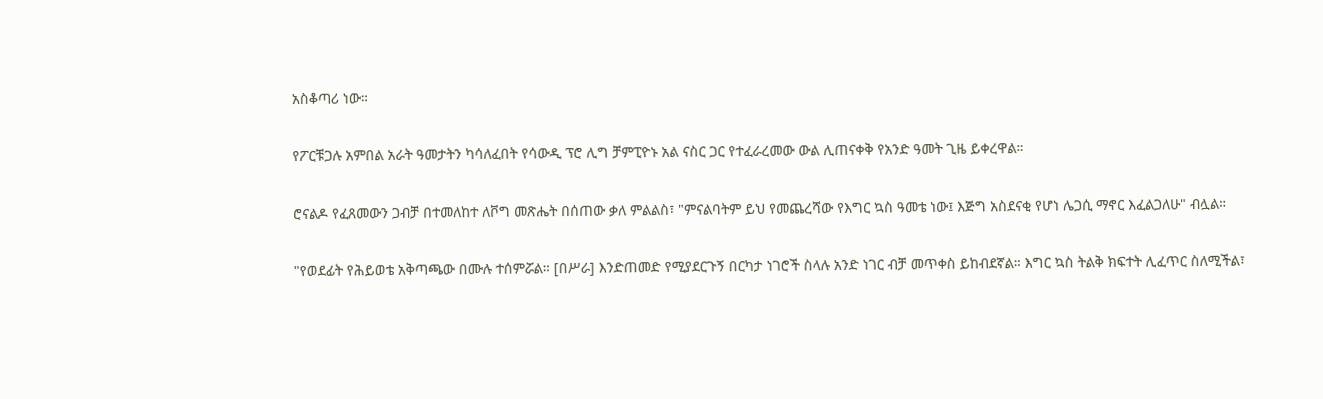አስቆጣሪ ነው።

የፖርቹጋሉ አምበል አራት ዓመታትን ካሳለፈበት የሳውዲ ፕሮ ሊግ ቻምፒዮኑ አል ናስር ጋር የተፈራረመው ውል ሊጠናቀቅ የአንድ ዓመት ጊዜ ይቀረዋል።

ሮናልዶ የፈጸመውን ጋብቻ በተመለከተ ለቮግ መጽሔት በሰጠው ቃለ ምልልስ፣ "ምናልባትም ይህ የመጨረሻው የእግር ኳስ ዓመቴ ነው፤ እጅግ አስደናቂ የሆነ ሌጋሲ ማኖር እፈልጋለሁ" ብሏል።

"የወደፊት የሕይወቴ አቅጣጫው በሙሉ ተሰምሯል። [በሥራ] እንድጠመድ የሚያደርጉኝ በርካታ ነገሮች ስላሉ አንድ ነገር ብቻ መጥቀስ ይከብደኛል። እግር ኳስ ትልቅ ክፍተት ሊፈጥር ስለሚችል፣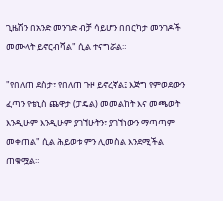ጊዜሽን በአንድ መንገድ ብቻ ሳይሆን በበርካታ መንገዶች መሙላት ይኖርብሻል" ሲል ተናግሯል።

"የበለጠ ደስታ፣ የበለጠ ጉዞ ይኖረኛል፤ እጅግ የምወደውን ፈጣን የቴኒስ ጨዋታ (ፓዴል) መመልከት እና መጫወት እንዲሁም እንዲሁም ያገኘሁትን፣ ያገኘነውን ማጣጣም መቀጠል" ሲል ሕይወቱ ምን ሊመስል እንደሚችል ጠቁሟል።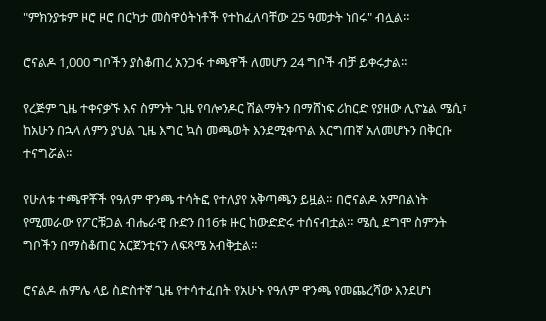"ምክንያቱም ዞሮ ዞሮ በርካታ መስዋዕትነቶች የተከፈለባቸው 25 ዓመታት ነበሩ" ብሏል።

ሮናልዶ 1,000 ግቦችን ያስቆጠረ አንጋፋ ተጫዋች ለመሆን 24 ግቦች ብቻ ይቀሩታል።

የረጅም ጊዜ ተቀናቃኙ እና ስምንት ጊዜ የባሎንዶር ሽልማትን በማሸነፍ ሪከርድ የያዘው ሊዮኔል ሜሲ፣ ከአሁን በኋላ ለምን ያህል ጊዜ እግር ኳስ መጫወት እንደሚቀጥል እርግጠኛ አለመሆኑን በቅርቡ ተናግሯል።

የሁለቱ ተጫዋቾች የዓለም ዋንጫ ተሳትፎ የተለያየ አቅጣጫን ይዟል። በሮናልዶ አምበልነት የሚመራው የፖርቹጋል ብሔራዊ ቡድን በ16ቱ ዙር ከውድድሩ ተሰናብቷል። ሜሲ ደግሞ ስምንት ግቦችን በማስቆጠር አርጀንቲናን ለፍጻሜ አብቅቷል።

ሮናልዶ ሐምሌ ላይ ስድስተኛ ጊዜ የተሳተፈበት የአሁኑ የዓለም ዋንጫ የመጨረሻው እንደሆነ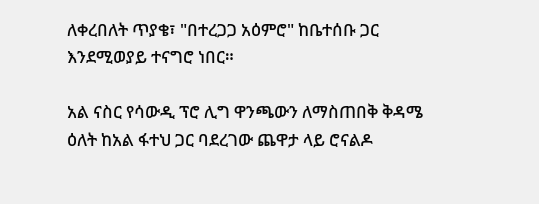ለቀረበለት ጥያቄ፣ "በተረጋጋ አዕምሮ" ከቤተሰቡ ጋር እንደሚወያይ ተናግሮ ነበር።

አል ናስር የሳውዲ ፕሮ ሊግ ዋንጫውን ለማስጠበቅ ቅዳሜ ዕለት ከአል ፋተህ ጋር ባደረገው ጨዋታ ላይ ሮናልዶ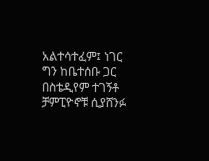አልተሳተፈም፤ ነገር ግን ከቤተሰቡ ጋር በስቴዲየም ተገኝቶ ቻምፒዮኖቹ ሲያሸንፉ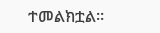ተመልክቷል።